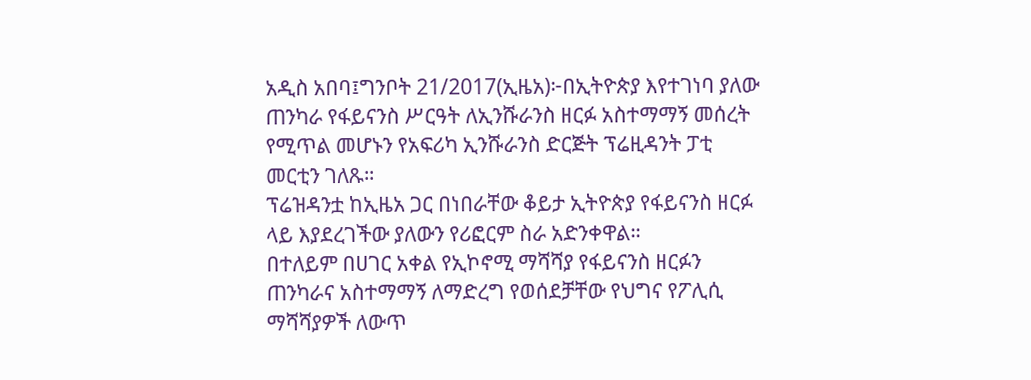አዲስ አበባ፤ግንቦት 21/2017(ኢዜአ)፦በኢትዮጵያ እየተገነባ ያለው ጠንካራ የፋይናንስ ሥርዓት ለኢንሹራንስ ዘርፉ አስተማማኝ መሰረት የሚጥል መሆኑን የአፍሪካ ኢንሹራንስ ድርጅት ፕሬዚዳንት ፓቲ መርቲን ገለጹ።
ፕሬዝዳንቷ ከኢዜአ ጋር በነበራቸው ቆይታ ኢትዮጵያ የፋይናንስ ዘርፉ ላይ እያደረገችው ያለውን የሪፎርም ስራ አድንቀዋል።
በተለይም በሀገር አቀል የኢኮኖሚ ማሻሻያ የፋይናንስ ዘርፉን ጠንካራና አስተማማኝ ለማድረግ የወሰደቻቸው የህግና የፖሊሲ ማሻሻያዎች ለውጥ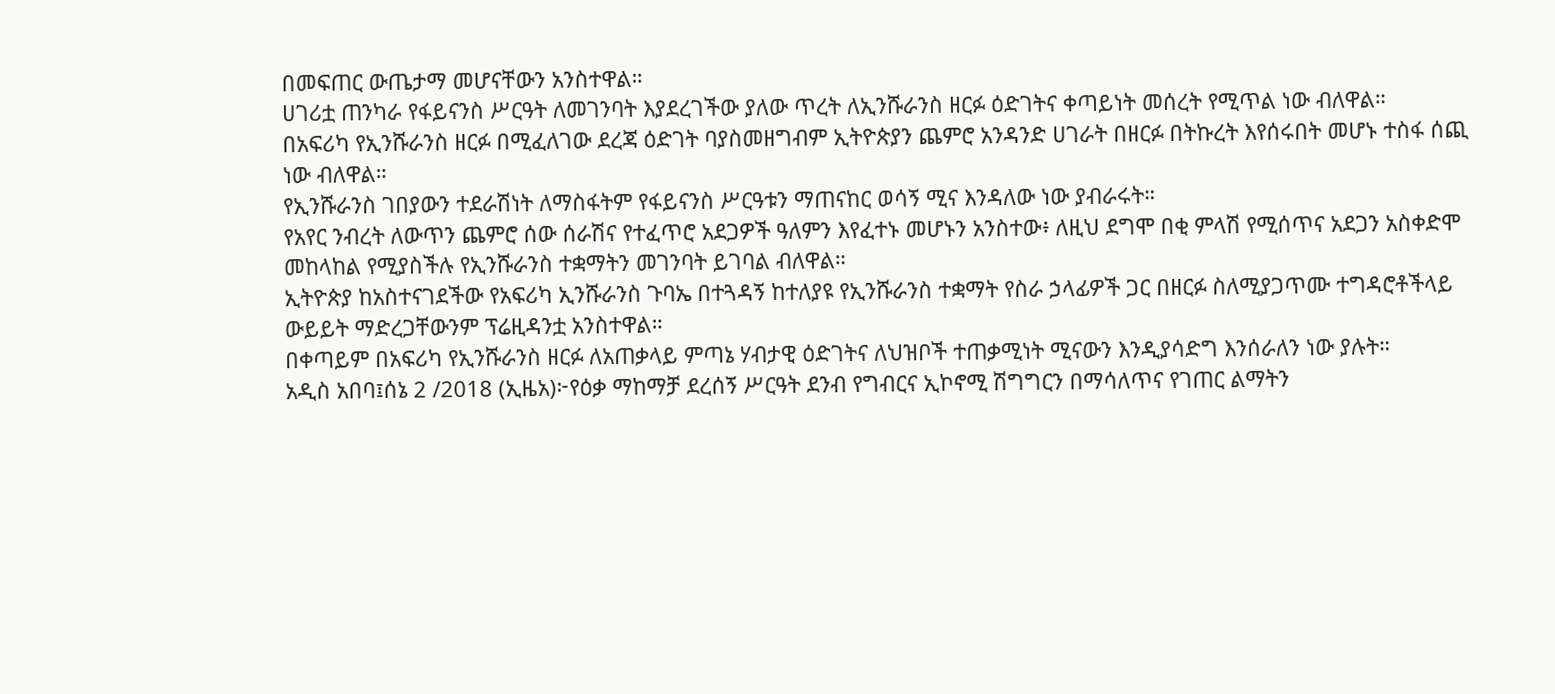በመፍጠር ውጤታማ መሆናቸውን አንስተዋል።
ሀገሪቷ ጠንካራ የፋይናንስ ሥርዓት ለመገንባት እያደረገችው ያለው ጥረት ለኢንሹራንስ ዘርፉ ዕድገትና ቀጣይነት መሰረት የሚጥል ነው ብለዋል።
በአፍሪካ የኢንሹራንስ ዘርፉ በሚፈለገው ደረጃ ዕድገት ባያስመዘግብም ኢትዮጵያን ጨምሮ አንዳንድ ሀገራት በዘርፉ በትኩረት እየሰሩበት መሆኑ ተስፋ ሰጪ ነው ብለዋል።
የኢንሹራንስ ገበያውን ተደራሽነት ለማስፋትም የፋይናንስ ሥርዓቱን ማጠናከር ወሳኝ ሚና እንዳለው ነው ያብራሩት።
የአየር ንብረት ለውጥን ጨምሮ ሰው ሰራሽና የተፈጥሮ አደጋዎች ዓለምን እየፈተኑ መሆኑን አንስተው፥ ለዚህ ደግሞ በቂ ምላሽ የሚሰጥና አደጋን አስቀድሞ መከላከል የሚያስችሉ የኢንሹራንስ ተቋማትን መገንባት ይገባል ብለዋል።
ኢትዮጵያ ከአስተናገደችው የአፍሪካ ኢንሹራንስ ጉባኤ በተጓዳኝ ከተለያዩ የኢንሹራንስ ተቋማት የስራ ኃላፊዎች ጋር በዘርፉ ስለሚያጋጥሙ ተግዳሮቶችላይ ውይይት ማድረጋቸውንም ፕሬዚዳንቷ አንስተዋል።
በቀጣይም በአፍሪካ የኢንሹራንስ ዘርፉ ለአጠቃላይ ምጣኔ ሃብታዊ ዕድገትና ለህዝቦች ተጠቃሚነት ሚናውን እንዲያሳድግ እንሰራለን ነው ያሉት።
አዲስ አበባ፤ሰኔ 2 /2018 (ኢዜአ)፦የዕቃ ማከማቻ ደረሰኝ ሥርዓት ደንብ የግብርና ኢኮኖሚ ሽግግርን በማሳለጥና የገጠር ልማትን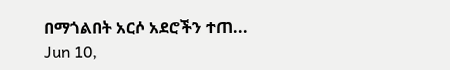በማጎልበት አርሶ አደሮችን ተጠ...
Jun 10,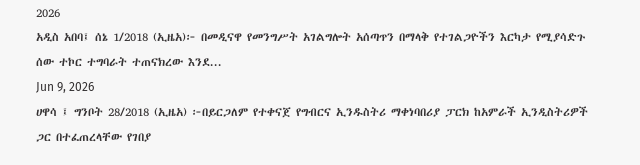2026
አዲስ አበባ፤ ሰኔ 1/2018 (ኢዜአ)፦ በመዲናዋ የመንግሥት አገልግሎት አሰጣጥን በማላቅ የተገልጋዮችን እርካታ የሚያሳድጉ ሰው ተኮር ተግባራት ተጠናክረው እንደ...
Jun 9, 2026
ሀዋሳ ፤ ግንቦት 28/2018 (ኢዜአ) ፦በይርጋለም የተቀናጀ የግብርና ኢንዱስትሪ ማቀነባበሪያ ፓርክ ከአምራች ኢንዲስትሪዎች ጋር በተፈጠረላቸው የገበያ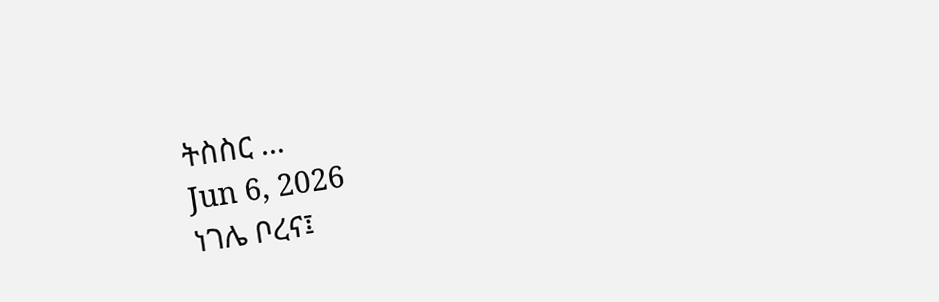ትስስር ...
Jun 6, 2026
ነገሌ ቦረና፤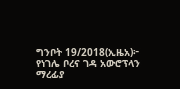ግንቦት 19/2018(ኢዜአ)፦ የነገሌ ቦረና ገዳ አውሮፕላን ማረፊያ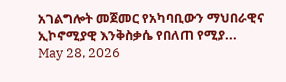አገልግሎት መጀመር የአካባቢውን ማህበራዊና ኢኮኖሚያዊ እንቅስቃሴ የበለጠ የሚያ...
May 28, 2026